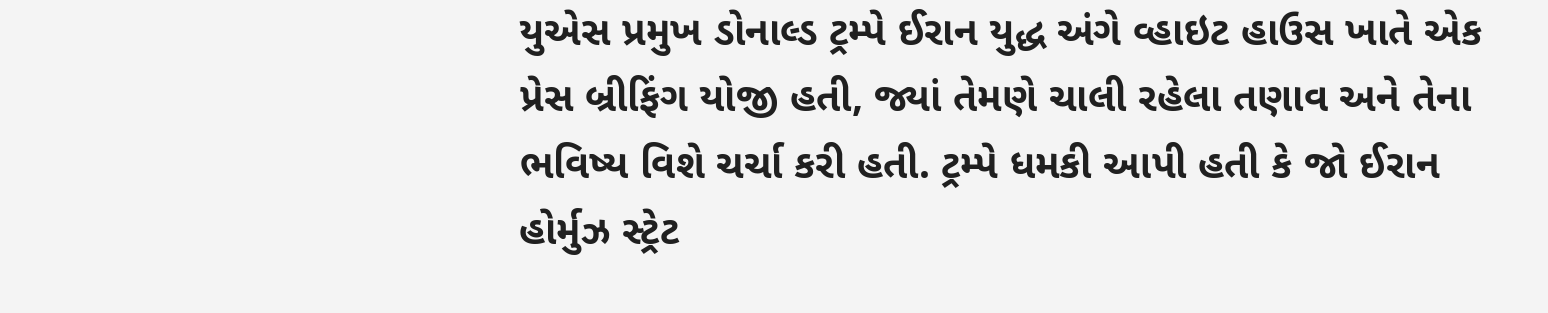યુએસ પ્રમુખ ડોનાલ્ડ ટ્રમ્પે ઈરાન યુદ્ધ અંગે વ્હાઇટ હાઉસ ખાતે એક પ્રેસ બ્રીફિંગ યોજી હતી, જ્યાં તેમણે ચાલી રહેલા તણાવ અને તેના ભવિષ્ય વિશે ચર્ચા કરી હતી. ટ્રમ્પે ધમકી આપી હતી કે જો ઈરાન હોર્મુઝ સ્ટ્રેટ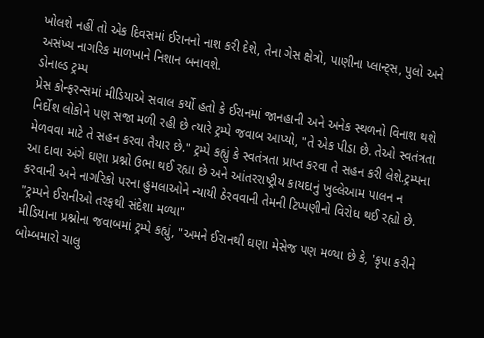ખોલશે નહીં તો એક દિવસમાં ઈરાનનો નાશ કરી દેશે, તેના ગેસ ક્ષેત્રો, પાણીના પ્લાન્ટ્સ, પુલો અને અસંખ્ય નાગરિક માળખાને નિશાન બનાવશે.
ડોનાલ્ડ ટ્રમ્પ
પ્રેસ કોન્ફરન્સમાં મીડિયાએ સવાલ કર્યો હતો કે ઈરાનમાં જાનહાની અને અનેક સ્થળનો વિનાશ થશે નિર્દોશ લોકોને પણ સજા મળી રહી છે ત્યારે ટ્રમ્પે જવાબ આપ્યો, "તે એક પીડા છે. તેઓ સ્વતંત્રતા મેળવવા માટે તે સહન કરવા તૈયાર છે." ટ્રમ્પે કહ્યું કે સ્વતંત્રતા પ્રાપ્ત કરવા તે સહન કરી લેશે.ટ્રમ્પના આ દાવા અંગે ઘણા પ્રશ્નો ઉભા થઈ રહ્યા છે અને આંતરરાષ્ટ્રીય કાયદાનું ખુલ્લેઆમ પાલન ન કરવાની અને નાગરિકો પરના હુમલાઓને ન્યાયી ઠેરવવાની તેમની ટિપ્પણીનો વિરોધ થઈ રહ્યો છે.
"ટ્રમ્પને ઈરાનીઓ તરફથી સંદેશા મળ્યા"
મીડિયાના પ્રશ્નોના જવાબમાં ટ્રમ્પે કહ્યું, "અમને ઈરાનથી ઘણા મેસેજ પણ મળ્યા છે કે, 'કૃપા કરીને બોમ્બમારો ચાલુ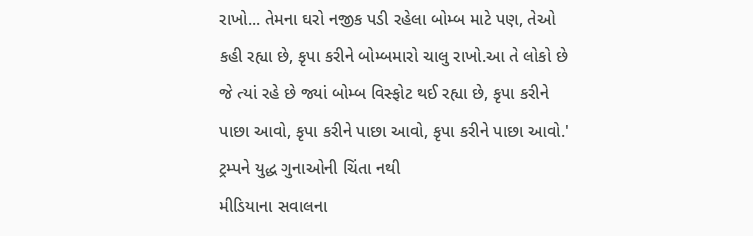રાખો... તેમના ઘરો નજીક પડી રહેલા બોમ્બ માટે પણ, તેઓ કહી રહ્યા છે, કૃપા કરીને બોમ્બમારો ચાલુ રાખો.આ તે લોકો છે જે ત્યાં રહે છે જ્યાં બોમ્બ વિસ્ફોટ થઈ રહ્યા છે, કૃપા કરીને પાછા આવો, કૃપા કરીને પાછા આવો, કૃપા કરીને પાછા આવો.'
ટ્રમ્પને યુદ્ધ ગુનાઓની ચિંતા નથી
મીડિયાના સવાલના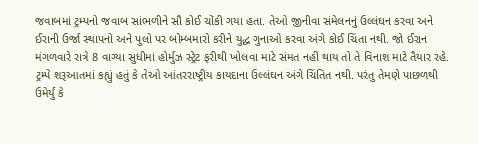જવાબમાં ટ્રમ્પનો જવાબ સાંભળીને સૌ કોઈ ચોંકી ગયા હતા. તેઓ જીનીવા સંમેલનનું ઉલ્લંઘન કરવા અને ઈરાની ઉર્જા સ્થાપનો અને પુલો પર બોમ્બમારો કરીને યુદ્ધ ગુનાઓ કરવા અંગે કોઈ ચિંતા નથી. જો ઈરાન મંગળવારે રાત્રે 8 વાગ્યા સુધીમાં હોર્મુઝ સ્ટ્રેટ ફરીથી ખોલવા માટે સંમત નહીં થાય તો તે વિનાશ માટે તૈયાર રહે.
ટ્રમ્પે શરૂઆતમાં કહ્યું હતું કે તેઓ આંતરરાષ્ટ્રીય કાયદાના ઉલ્લંઘન અંગે ચિંતિત નથી. પરંતુ તેમણે પાછળથી ઉમેર્યું કે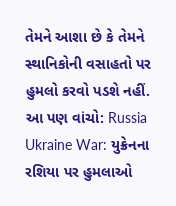તેમને આશા છે કે તેમને સ્થાનિકોની વસાહતો પર હુમલો કરવો પડશે નહીં.
આ પણ વાંચો: Russia Ukraine War: યુક્રેનના રશિયા પર હુમલાઓ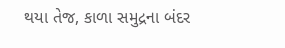થયા તેજ, કાળા સમુદ્રના બંદર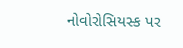નોવોરોસિયસ્ક પર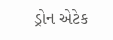ડ્રોન એટેક